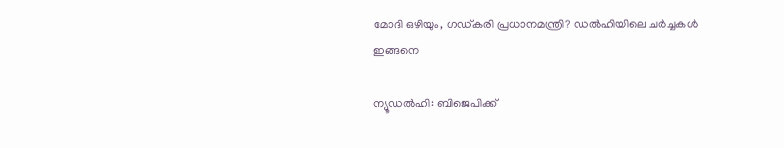മോദി ഒഴിയും, ഗഡ്കരി പ്രധാനമന്ത്രി? ഡല്‍ഹിയിലെ ചര്‍ച്ചകള്‍ ഇങ്ങനെ

ന്യൂഡല്‍ഹി: ബിജെപിക്ക്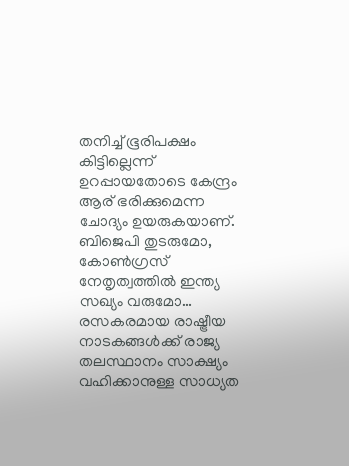തനിച്ച് ഭൂരിപക്ഷം കിട്ടില്ലെന്ന് ഉറപ്പായതോടെ കേന്ദ്രം ആര് ഭരിക്കുമെന്ന ചോദ്യം ഉയരുകയാണ്. ബിജെപി തുടരുമോ, കോണ്‍ഗ്രസ് നേതൃത്വത്തില്‍ ഇന്ത്യ സഖ്യം വരുമോ… രസകരമായ രാഷ്ട്രീയ നാടകങ്ങള്‍ക്ക് രാജ്യ തലസ്ഥാനം സാക്ഷ്യം വഹിക്കാനുള്ള സാധ്യത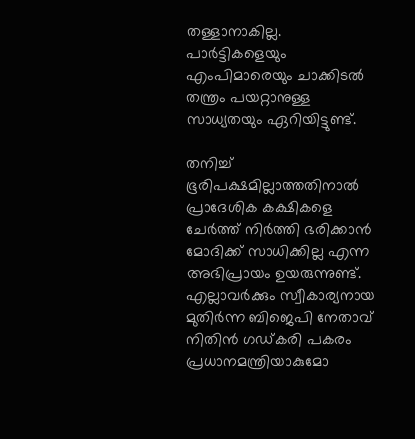തള്ളാനാകില്ല. പാര്‍ട്ടികളെയും എംപിമാരെയും ചാക്കിടല്‍ തന്ത്രം പയറ്റാനുള്ള സാധ്യതയും ഏറിയിട്ടുണ്ട്.

തനിച്ച് ഭൂരിപക്ഷമില്ലാത്തതിനാല്‍ പ്രാദേശിക കക്ഷികളെ ചേര്‍ത്ത് നിര്‍ത്തി ഭരിക്കാന്‍ മോദിക്ക് സാധിക്കില്ല എന്ന അഭിപ്രായം ഉയരുന്നുണ്ട്. എല്ലാവര്‍ക്കും സ്വീകാര്യനായ മുതിര്‍ന്ന ബിജെപി നേതാവ് നിതിന്‍ ഗഡ്കരി പകരം പ്രധാനമന്ത്രിയാകുമോ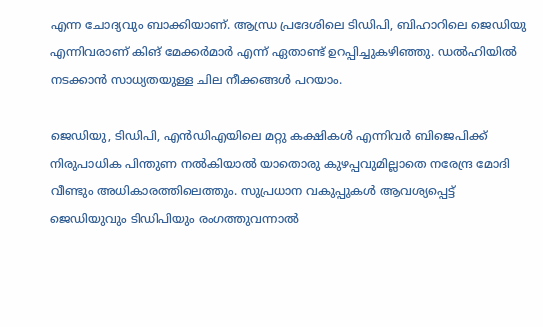എന്ന ചോദ്യവും ബാക്കിയാണ്. ആന്ധ്ര പ്രദേശിലെ ടിഡിപി, ബിഹാറിലെ ജെഡിയു എന്നിവരാണ് കിങ് മേക്കര്‍മാര്‍ എന്ന് ഏതാണ്ട് ഉറപ്പിച്ചുകഴിഞ്ഞു. ഡല്‍ഹിയില്‍ നടക്കാന്‍ സാധ്യതയുള്ള ചില നീക്കങ്ങള്‍ പറയാം.

ജെഡിയു, ടിഡിപി, എന്‍ഡിഎയിലെ മറ്റു കക്ഷികള്‍ എന്നിവര്‍ ബിജെപിക്ക് നിരുപാധിക പിന്തുണ നല്‍കിയാല്‍ യാതൊരു കുഴപ്പവുമില്ലാതെ നരേന്ദ്ര മോദി വീണ്ടും അധികാരത്തിലെത്തും. സുപ്രധാന വകുപ്പുകള്‍ ആവശ്യപ്പെട്ട് ജെഡിയുവും ടിഡിപിയും രംഗത്തുവന്നാല്‍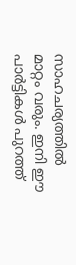സാഹചര്യത്തില്‍ മാറ്റം വരും. ഇനി ഈ പാര്‍ട്ടികള്‍ പുറത്ത്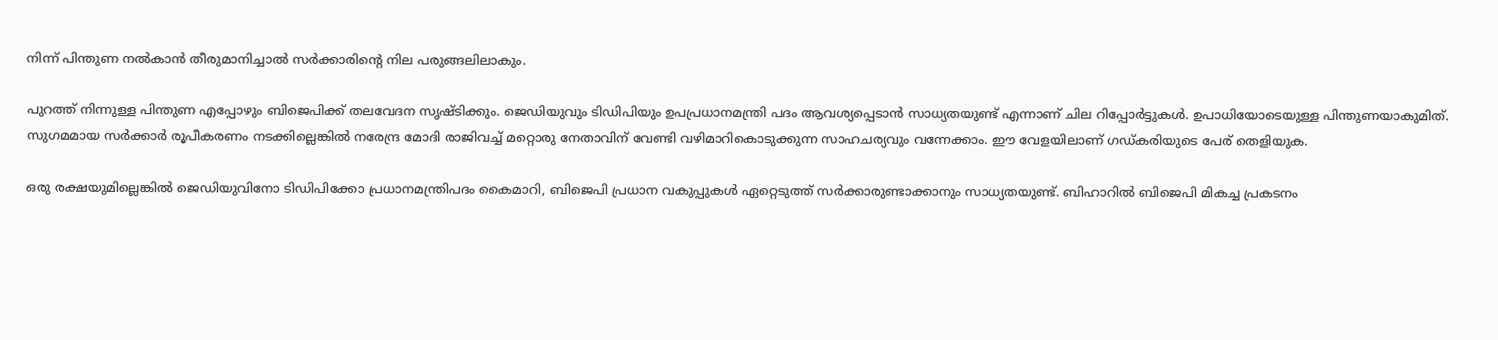നിന്ന് പിന്തുണ നല്‍കാന്‍ തീരുമാനിച്ചാല്‍ സര്‍ക്കാരിന്റെ നില പരുങ്ങലിലാകും.

പുറത്ത് നിന്നുള്ള പിന്തുണ എപ്പോഴും ബിജെപിക്ക് തലവേദന സൃഷ്ടിക്കും. ജെഡിയുവും ടിഡിപിയും ഉപപ്രധാനമന്ത്രി പദം ആവശ്യപ്പെടാന്‍ സാധ്യതയുണ്ട് എന്നാണ് ചില റിപ്പോര്‍ട്ടുകള്‍. ഉപാധിയോടെയുള്ള പിന്തുണയാകുമിത്. സുഗമമായ സര്‍ക്കാര്‍ രൂപീകരണം നടക്കില്ലെങ്കില്‍ നരേന്ദ്ര മോദി രാജിവച്ച് മറ്റൊരു നേതാവിന് വേണ്ടി വഴിമാറികൊടുക്കുന്ന സാഹചര്യവും വന്നേക്കാം. ഈ വേളയിലാണ് ഗഡ്കരിയുടെ പേര് തെളിയുക.

ഒരു രക്ഷയുമില്ലെങ്കില്‍ ജെഡിയുവിനോ ടിഡിപിക്കോ പ്രധാനമന്ത്രിപദം കൈമാറി, ബിജെപി പ്രധാന വകുപ്പുകള്‍ ഏറ്റെടുത്ത് സര്‍ക്കാരുണ്ടാക്കാനും സാധ്യതയുണ്ട്. ബിഹാറില്‍ ബിജെപി മികച്ച പ്രകടനം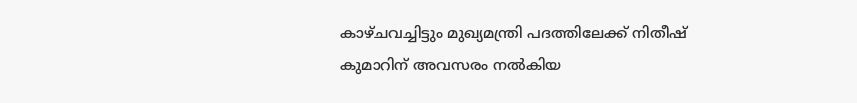കാഴ്ചവച്ചിട്ടും മുഖ്യമന്ത്രി പദത്തിലേക്ക് നിതീഷ് കുമാറിന് അവസരം നല്‍കിയ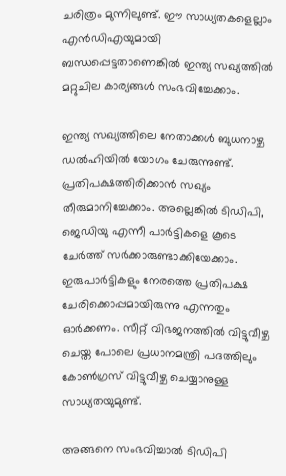ചരിത്രം മുന്നിലുണ്ട്. ഈ സാധ്യതകളെല്ലാം എന്‍ഡിഎയുമായി ബന്ധപ്പെട്ടതാണെങ്കില്‍ ഇന്ത്യ സഖ്യത്തില്‍ മറ്റുചില കാര്യങ്ങള്‍ സംഭവിച്ചേക്കാം.

ഇന്ത്യ സഖ്യത്തിലെ നേതാക്കള്‍ ബുധനാഴ്ച ഡല്‍ഹിയില്‍ യോഗം ചേരുന്നുണ്ട്. പ്രതിപക്ഷത്തിരിക്കാന്‍ സഖ്യം തീരുമാനിച്ചേക്കാം. അല്ലെങ്കില്‍ ടിഡിപി, ജെഡിയു എന്നീ പാര്‍ട്ടികളെ കൂടെ ചേര്‍ത്ത് സര്‍ക്കാരുണ്ടാക്കിയേക്കാം. ഇരുപാര്‍ട്ടികളും നേരത്തെ പ്രതിപക്ഷ ചേരിക്കൊപ്പമായിരുന്നു എന്നതും ഓര്‍ക്കണം. സീറ്റ് വിഭജനത്തില്‍ വിട്ടുവീഴ്ച ചെയ്ത പോലെ പ്രധാനമന്ത്രി പദത്തിലും കോണ്‍ഗ്രസ് വിട്ടുവീഴ്ച ചെയ്യാനുള്ള സാധ്യതയുമുണ്ട്.

അങ്ങനെ സംഭവിച്ചാല്‍ ടിഡിപി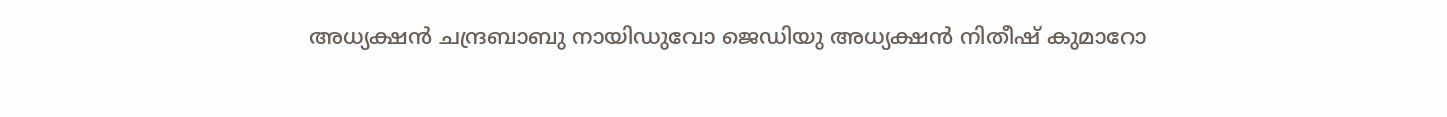അധ്യക്ഷന്‍ ചന്ദ്രബാബു നായിഡുവോ ജെഡിയു അധ്യക്ഷന്‍ നിതീഷ് കുമാറോ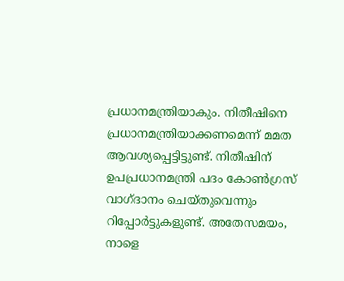പ്രധാനമന്ത്രിയാകും. നിതീഷിനെ പ്രധാനമന്ത്രിയാക്കണമെന്ന് മമത ആവശ്യപ്പെട്ടിട്ടുണ്ട്. നിതീഷിന് ഉപപ്രധാനമന്ത്രി പദം കോണ്‍ഗ്രസ് വാഗ്ദാനം ചെയ്തുവെന്നും റിപ്പോര്‍ട്ടുകളുണ്ട്. അതേസമയം, നാളെ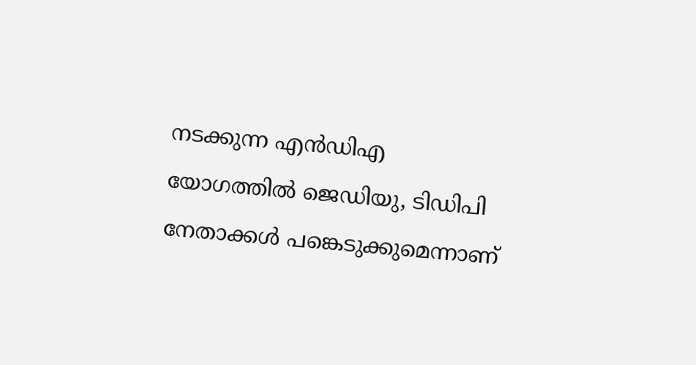നടക്കുന്ന എന്‍ഡിഎ യോഗത്തില്‍ ജെഡിയു, ടിഡിപി നേതാക്കള്‍ പങ്കെടുക്കുമെന്നാണ്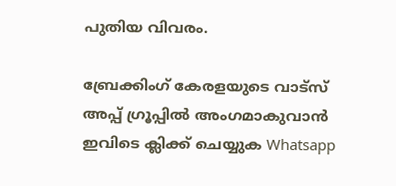പുതിയ വിവരം.

ബ്രേക്കിംഗ് കേരളയുടെ വാട്സ് അപ്പ് ഗ്രൂപ്പിൽ അംഗമാകുവാൻ ഇവിടെ ക്ലിക്ക് ചെയ്യുക Whatsapp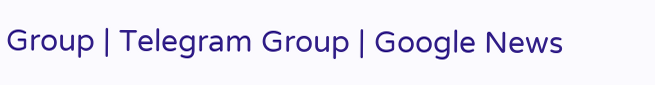Group | Telegram Group | Google News